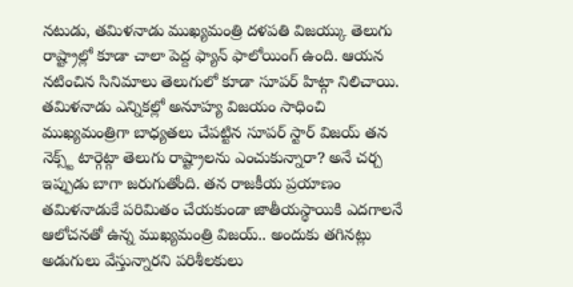నటుడు, తమిళనాడు ముఖ్యమంత్రి దళపతి విజయ్కు తెలుగు రాష్ట్రాల్లో కూడా చాలా పెద్ద ఫ్యాన్ ఫాలోయింగ్ ఉంది. ఆయన నటించిన సినిమాలు తెలుగులో కూడా సూపర్ హిట్గా నిలిచాయి. తమిళనాడు ఎన్నికల్లో అనూహ్య విజయం సాధించి ముఖ్యమంత్రిగా బాధ్యతలు చేపట్టిన సూపర్ స్టార్ విజయ్ తన నెక్స్ట్ టార్గెట్గా తెలుగు రాష్ట్రాలను ఎంచుకున్నారా? అనే చర్చ ఇప్పుడు బాగా జరుగుతోంది. తన రాజకీయ ప్రయాణం తమిళనాడుకే పరిమితం చేయకుండా జాతీయస్థాయికి ఎదగాలనే ఆలోచనతో ఉన్న ముఖ్యమంత్రి విజయ్.. అందుకు తగినట్లు అడుగులు వేస్తున్నారని పరిశీలకులు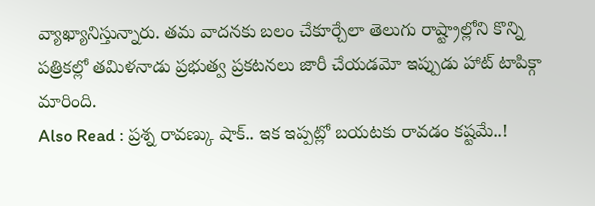వ్యాఖ్యానిస్తున్నారు. తమ వాదనకు బలం చేకూర్చేలా తెలుగు రాష్ట్రాల్లోని కొన్ని పత్రికల్లో తమిళనాడు ప్రభుత్వ ప్రకటనలు జారీ చేయడమో ఇప్పుడు హాట్ టాపిక్గా మారింది.
Also Read : ప్రశ్న రావణ్కు షాక్.. ఇక ఇప్పట్లో బయటకు రావడం కష్టమే..!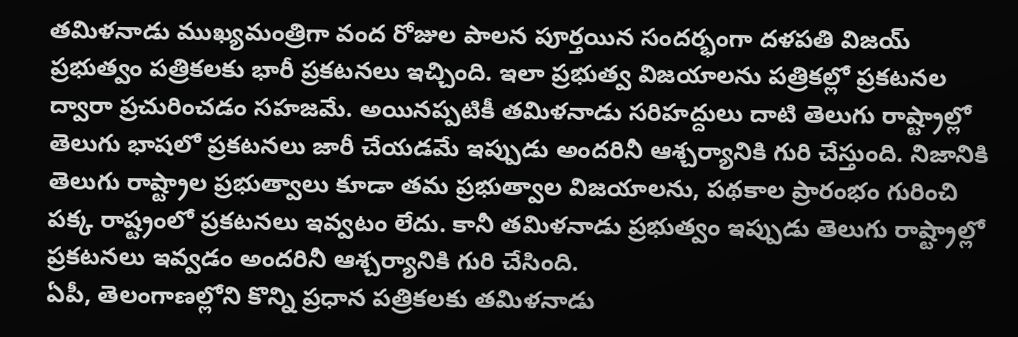తమిళనాడు ముఖ్యమంత్రిగా వంద రోజుల పాలన పూర్తయిన సందర్భంగా దళపతి విజయ్ ప్రభుత్వం పత్రికలకు భారీ ప్రకటనలు ఇచ్చింది. ఇలా ప్రభుత్వ విజయాలను పత్రికల్లో ప్రకటనల ద్వారా ప్రచురించడం సహజమే. అయినప్పటికీ తమిళనాడు సరిహద్దులు దాటి తెలుగు రాష్ట్రాల్లో తెలుగు భాషలో ప్రకటనలు జారీ చేయడమే ఇప్పుడు అందరినీ ఆశ్చర్యానికి గురి చేస్తుంది. నిజానికి తెలుగు రాష్ట్రాల ప్రభుత్వాలు కూడా తమ ప్రభుత్వాల విజయాలను, పథకాల ప్రారంభం గురించి పక్క రాష్ట్రంలో ప్రకటనలు ఇవ్వటం లేదు. కానీ తమిళనాడు ప్రభుత్వం ఇప్పుడు తెలుగు రాష్ట్రాల్లో ప్రకటనలు ఇవ్వడం అందరినీ ఆశ్చర్యానికి గురి చేసింది.
ఏపీ, తెలంగాణల్లోని కొన్ని ప్రధాన పత్రికలకు తమిళనాడు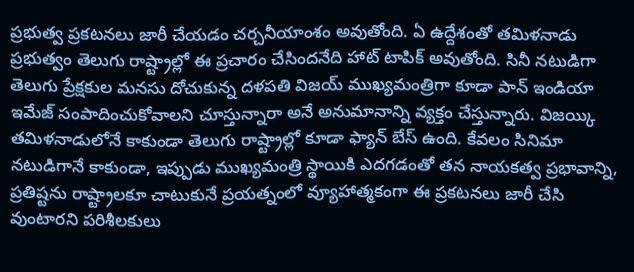ప్రభుత్వ ప్రకటనలు జారీ చేయడం చర్చనీయాంశం అవుతోంది. ఏ ఉద్దేశంతో తమిళనాడు ప్రభుత్వం తెలుగు రాష్ట్రాల్లో ఈ ప్రచారం చేసిందనేది హాట్ టాపిక్ అవుతోంది. సినీ నటుడిగా తెలుగు ప్రేక్షకుల మనసు దోచుకున్న దళపతి విజయ్ ముఖ్యమంత్రిగా కూడా పాన్ ఇండియా ఇమేజ్ సంపాదించుకోవాలని చూస్తున్నారా అనే అనుమానాన్ని వ్యక్తం చేస్తున్నారు. విజయ్కి తమిళనాడులోనే కాకుండా తెలుగు రాష్ట్రాల్లో కూడా ఫ్యాన్ బేస్ ఉంది. కేవలం సినిమా నటుడిగానే కాకుండా, ఇప్పుడు ముఖ్యమంత్రి స్థాయికి ఎదగడంతో తన నాయకత్వ ప్రభావాన్ని, ప్రతిష్టను రాష్ట్రాలకూ చాటుకునే ప్రయత్నంలో వ్యూహాత్మకంగా ఈ ప్రకటనలు జారీ చేసి వుంటారని పరిశీలకులు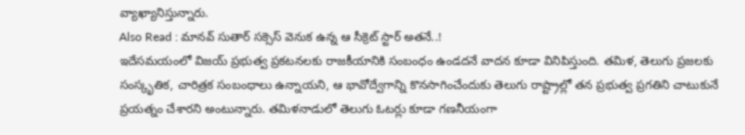వ్యాఖ్యానిస్తున్నారు.
Also Read : మానవ్ సుతార్ సక్సెస్ వెనుక ఉన్న ఆ సీక్రెట్ స్టార్ అతనే..!
ఇదేసమయంలో విజయ్ ప్రభుత్వ ప్రకటనలకు రాజకీయానికి సంబంధం ఉండదనే వాదన కూడా వినిపిస్తుంది. తమిళ, తెలుగు ప్రజలకు సంస్కృతిక, చారిత్రక సంబంధాలు ఉన్నాయని, ఆ భావోద్వేగాన్ని కొనసాగించేందుకు తెలుగు రాష్ట్రాల్లో తన ప్రభుత్వ ప్రగతిని చాటుకునే ప్రయత్నం చేశారని అంటున్నారు. తమిళనాడులో తెలుగు ఓటర్లు కూడా గణనీయంగా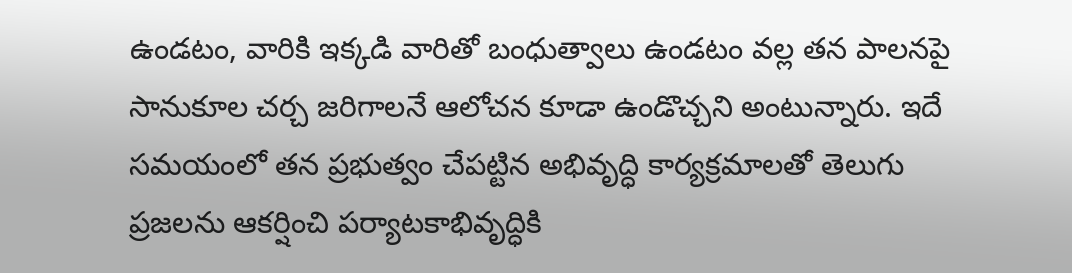ఉండటం, వారికి ఇక్కడి వారితో బంధుత్వాలు ఉండటం వల్ల తన పాలనపై సానుకూల చర్చ జరిగాలనే ఆలోచన కూడా ఉండొచ్చని అంటున్నారు. ఇదే సమయంలో తన ప్రభుత్వం చేపట్టిన అభివృద్ధి కార్యక్రమాలతో తెలుగు ప్రజలను ఆకర్షించి పర్యాటకాభివృద్ధికి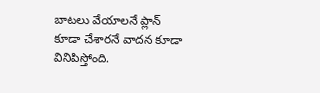బాటలు వేయాలనే ప్లాన్ కూడా చేశారనే వాదన కూడా వినిపిస్తోంది.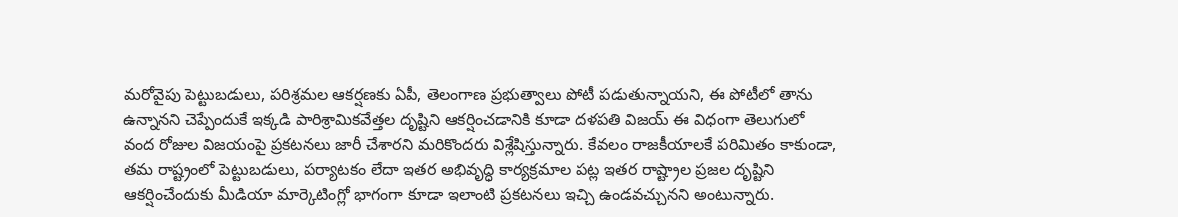మరోవైపు పెట్టుబడులు, పరిశ్రమల ఆకర్షణకు ఏపీ, తెలంగాణ ప్రభుత్వాలు పోటీ పడుతున్నాయని, ఈ పోటీలో తాను ఉన్నానని చెప్పేందుకే ఇక్కడి పారిశ్రామికవేత్తల దృష్టిని ఆకర్షించడానికి కూడా దళపతి విజయ్ ఈ విధంగా తెలుగులో వంద రోజుల విజయంపై ప్రకటనలు జారీ చేశారని మరికొందరు విశ్లేషిస్తున్నారు. కేవలం రాజకీయాలకే పరిమితం కాకుండా, తమ రాష్ట్రంలో పెట్టుబడులు, పర్యాటకం లేదా ఇతర అభివృద్ధి కార్యక్రమాల పట్ల ఇతర రాష్ట్రాల ప్రజల దృష్టిని ఆకర్షించేందుకు మీడియా మార్కెటింగ్లో భాగంగా కూడా ఇలాంటి ప్రకటనలు ఇచ్చి ఉండవచ్చునని అంటున్నారు.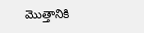మొత్తానికి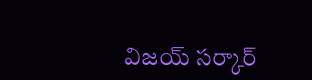విజయ్ సర్కార్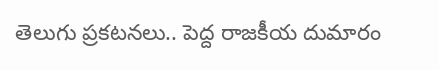తెలుగు ప్రకటనలు.. పెద్ద రాజకీయ దుమారం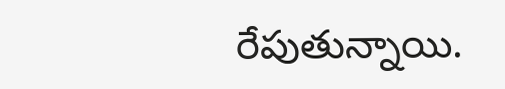రేపుతున్నాయి.